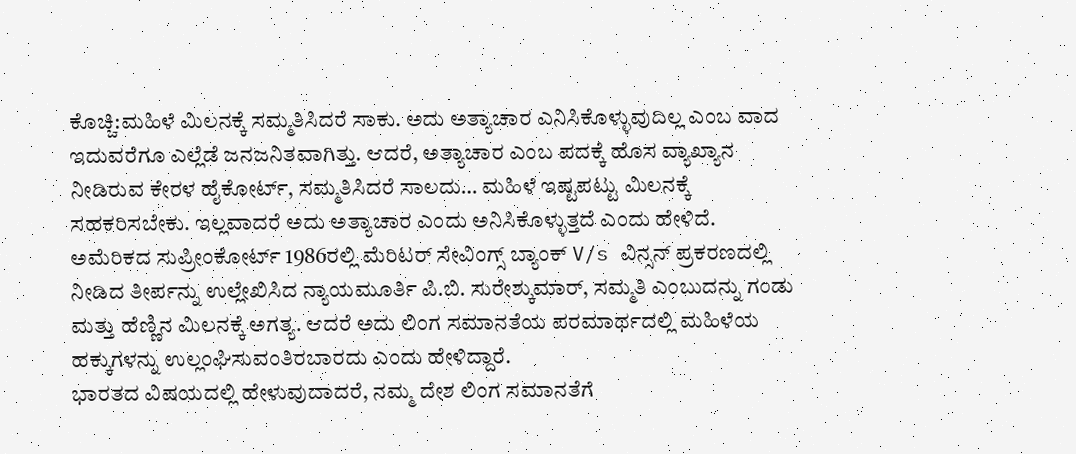ಕೊಚ್ಚಿ:ಮಹಿಳೆ ಮಿಲನಕ್ಕೆ ಸಮ್ಮತಿಸಿದರೆ ಸಾಕು. ಅದು ಅತ್ಯಾಚಾರ ಎನಿಸಿಕೊಳ್ಳುವುದಿಲ್ಲ ಎಂಬ ವಾದ ಇದುವರೆಗೂ ಎಲ್ಲೆಡೆ ಜನಜನಿತವಾಗಿತ್ತು. ಆದರೆ, ಅತ್ಯಾಚಾರ ಎಂಬ ಪದಕ್ಕೆ ಹೊಸ ವ್ಯಾಖ್ಯಾನ ನೀಡಿರುವ ಕೇರಳ ಹೈಕೋರ್ಟ್, ಸಮ್ಮತಿಸಿದರೆ ಸಾಲದು… ಮಹಿಳೆ ಇಷ್ಟಪಟ್ಟು ಮಿಲನಕ್ಕೆ ಸಹಕರಿಸಬೇಕು. ಇಲ್ಲವಾದರೆ ಅದು ಅತ್ಯಾಚಾರ ಎಂದು ಅನಿಸಿಕೊಳ್ಳುತ್ತದೆ ಎಂದು ಹೇಳಿದೆ.
ಅಮೆರಿಕದ ಸುಪ್ರೀಂಕೋರ್ಟ್ 1986ರಲ್ಲಿ ಮೆರಿಟರ್ ಸೇವಿಂಗ್ಸ್ ಬ್ಯಾಂಕ್ V/s ವಿನ್ಸನ್ ಪ್ರಕರಣದಲ್ಲಿ ನೀಡಿದ ತೀರ್ಪನ್ನು ಉಲ್ಲೇಖಿಸಿದ ನ್ಯಾಯಮೂರ್ತಿ ಪಿ.ಬಿ. ಸುರೇಶ್ಕುಮಾರ್, ಸಮ್ಮತಿ ಎಂಬುದನ್ನು ಗಂಡು ಮತ್ತು ಹೆಣ್ಣಿನ ಮಿಲನಕ್ಕೆ ಅಗತ್ಯ. ಆದರೆ ಅದು ಲಿಂಗ ಸಮಾನತೆಯ ಪರಮಾರ್ಥದಲ್ಲಿ ಮಹಿಳೆಯ ಹಕ್ಕುಗಳನ್ನು ಉಲ್ಲಂಘಿಸುವಂತಿರಬಾರದು ಎಂದು ಹೇಳಿದ್ದಾರೆ.
ಭಾರತದ ವಿಷಯದಲ್ಲಿ ಹೇಳುವುದಾದರೆ, ನಮ್ಮ ದೇಶ ಲಿಂಗ ಸಮಾನತೆಗೆ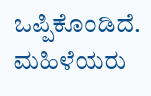ಒಪ್ಪಿಕೊಂಡಿದೆ. ಮಹಿಳೆಯರು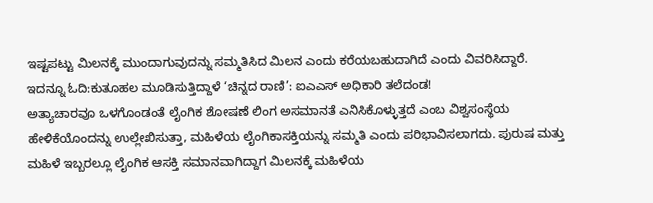ಇಷ್ಟಪಟ್ಟು ಮಿಲನಕ್ಕೆ ಮುಂದಾಗುವುದನ್ನು ಸಮ್ಮತಿಸಿದ ಮಿಲನ ಎಂದು ಕರೆಯಬಹುದಾಗಿದೆ ಎಂದು ವಿವರಿಸಿದ್ದಾರೆ.
ಇದನ್ನೂ ಓದಿ:ಕುತೂಹಲ ಮೂಡಿಸುತ್ತಿದ್ದಾಳೆ ‘ಚಿನ್ನದ ರಾಣಿ’: ಐಎಎಸ್‌ ಅಧಿಕಾರಿ ತಲೆದಂಡ!
ಅತ್ಯಾಚಾರವೂ ಒಳಗೊಂಡಂತೆ ಲೈಂಗಿಕ ಶೋಷಣೆ ಲಿಂಗ ಅಸಮಾನತೆ ಎನಿಸಿಕೊಳ್ಳುತ್ತದೆ ಎಂಬ ವಿಶ್ವಸಂಸ್ಥೆಯ ಹೇಳಿಕೆಯೊಂದನ್ನು ಉಲ್ಲೇಖಿಸುತ್ತಾ, ಮಹಿಳೆಯ ಲೈಂಗಿಕಾಸಕ್ತಿಯನ್ನು ಸಮ್ಮತಿ ಎಂದು ಪರಿಭಾವಿಸಲಾಗದು. ಪುರುಷ ಮತ್ತು ಮಹಿಳೆ ಇಬ್ಬರಲ್ಲೂ ಲೈಂಗಿಕ ಆಸಕ್ತಿ ಸಮಾನವಾಗಿದ್ದಾಗ ಮಿಲನಕ್ಕೆ ಮಹಿಳೆಯ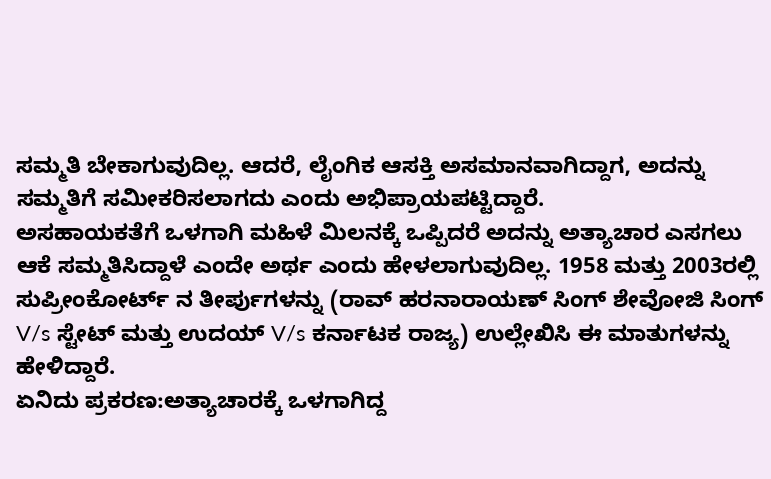ಸಮ್ಮತಿ ಬೇಕಾಗುವುದಿಲ್ಲ. ಆದರೆ, ಲೈಂಗಿಕ ಆಸಕ್ತಿ ಅಸಮಾನವಾಗಿದ್ದಾಗ, ಅದನ್ನು ಸಮ್ಮತಿಗೆ ಸಮೀಕರಿಸಲಾಗದು ಎಂದು ಅಭಿಪ್ರಾಯಪಟ್ಟಿದ್ದಾರೆ.
ಅಸಹಾಯಕತೆಗೆ ಒಳಗಾಗಿ ಮಹಿಳೆ ಮಿಲನಕ್ಕೆ ಒಪ್ಪಿದರೆ ಅದನ್ನು ಅತ್ಯಾಚಾರ ಎಸಗಲು ಆಕೆ ಸಮ್ಮತಿಸಿದ್ದಾಳೆ ಎಂದೇ ಅರ್ಥ ಎಂದು ಹೇಳಲಾಗುವುದಿಲ್ಲ. 1958 ಮತ್ತು 2003ರಲ್ಲಿ ಸುಪ್ರೀಂಕೋರ್ಟ್ ನ ತೀರ್ಪುಗಳನ್ನು (ರಾವ್ ಹರನಾರಾಯಣ್ ಸಿಂಗ್ ಶೇವೋಜಿ ಸಿಂಗ್ V/s ಸ್ಟೇಟ್ ಮತ್ತು ಉದಯ್ V/s ಕರ್ನಾಟಕ ರಾಜ್ಯ) ಉಲ್ಲೇಖಿಸಿ ಈ ಮಾತುಗಳನ್ನು ಹೇಳಿದ್ದಾರೆ.
ಏನಿದು ಪ್ರಕರಣ:ಅತ್ಯಾಚಾರಕ್ಕೆ ಒಳಗಾಗಿದ್ದ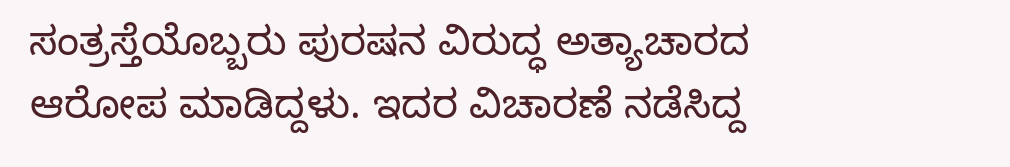ಸಂತ್ರಸ್ತೆಯೊಬ್ಬರು ಪುರಷನ ವಿರುದ್ಧ ಅತ್ಯಾಚಾರದ ಆರೋಪ ಮಾಡಿದ್ದಳು. ಇದರ ವಿಚಾರಣೆ ನಡೆಸಿದ್ದ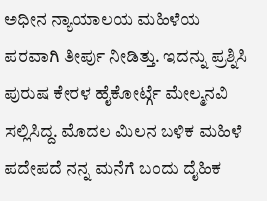ಅಧೀನ ನ್ಯಾಯಾಲಯ ಮಹಿಳೆಯ ಪರವಾಗಿ ತೀರ್ಪು ನೀಡಿತ್ತು. ಇದನ್ನು ಪ್ರಶ್ನಿಸಿ ಪುರುಷ ಕೇರಳ ಹೈಕೋರ್ಟ್ಗೆ ಮೇಲ್ಮನವಿ ಸಲ್ಲಿಸಿದ್ದ. ಮೊದಲ ಮಿಲನ ಬಳಿಕ ಮಹಿಳೆ ಪದೇಪದೆ ನನ್ನ ಮನೆಗೆ ಬಂದು ದೈಹಿಕ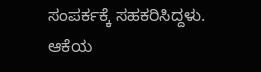ಸಂಪರ್ಕಕ್ಕೆ ಸಹಕರಿಸಿದ್ದಳು. ಆಕೆಯ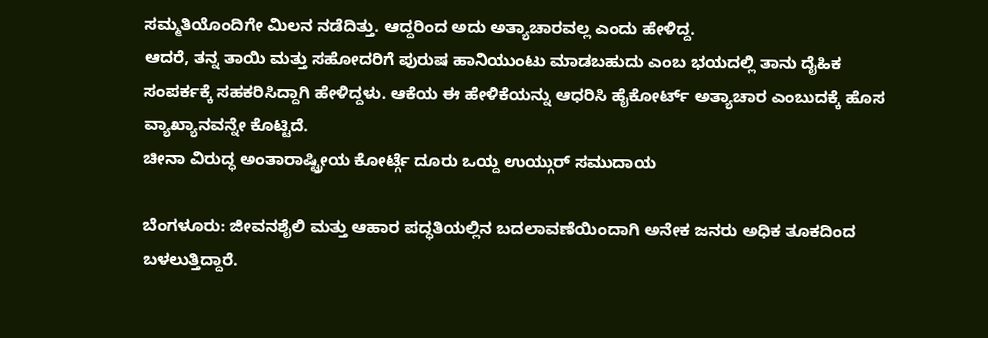ಸಮ್ಮತಿಯೊಂದಿಗೇ ಮಿಲನ ನಡೆದಿತ್ತು. ಆದ್ದರಿಂದ ಅದು ಅತ್ಯಾಚಾರವಲ್ಲ ಎಂದು ಹೇಳಿದ್ದ.
ಆದರೆ, ತನ್ನ ತಾಯಿ ಮತ್ತು ಸಹೋದರಿಗೆ ಪುರುಷ ಹಾನಿಯುಂಟು ಮಾಡಬಹುದು ಎಂಬ ಭಯದಲ್ಲಿ ತಾನು ದೈಹಿಕ ಸಂಪರ್ಕಕ್ಕೆ ಸಹಕರಿಸಿದ್ದಾಗಿ ಹೇಳಿದ್ದಳು. ಆಕೆಯ ಈ ಹೇಳಿಕೆಯನ್ನು ಆಧರಿಸಿ ಹೈಕೋರ್ಟ್ ಅತ್ಯಾಚಾರ ಎಂಬುದಕ್ಕೆ ಹೊಸ ವ್ಯಾಖ್ಯಾನವನ್ನೇ ಕೊಟ್ಟಿದೆ.
ಚೀನಾ ವಿರುದ್ಧ ಅಂತಾರಾಷ್ಟ್ರೀಯ ಕೋರ್ಟ್ಗೆ ದೂರು ಒಯ್ದ ಉಯ್ಗುರ್ ಸಮುದಾಯ

ಬೆಂಗಳೂರು: ಜೀವನಶೈಲಿ ಮತ್ತು ಆಹಾರ ಪದ್ಧತಿಯಲ್ಲಿನ ಬದಲಾವಣೆಯಿಂದಾಗಿ ಅನೇಕ ಜನರು ಅಧಿಕ ತೂಕದಿಂದ ಬಳಲುತ್ತಿದ್ದಾರೆ.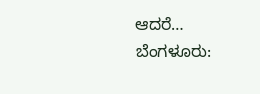ಆದರೆ…
ಬೆಂಗಳೂರು: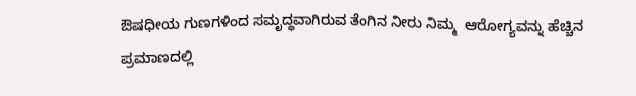ಔಷಧೀಯ ಗುಣಗಳಿಂದ ಸಮೃದ್ಧವಾಗಿರುವ ತೆಂಗಿನ ನೀರು ನಿಮ್ಮ  ಆರೋಗ್ಯವನ್ನು ಹೆಚ್ಚಿನ ಪ್ರಮಾಣದಲ್ಲಿ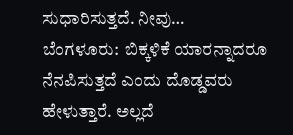ಸುಧಾರಿಸುತ್ತದೆ. ನೀವು…
ಬೆಂಗಳೂರು:  ಬಿಕ್ಕಳಿಕೆ ಯಾರನ್ನಾದರೂ ನೆನಪಿಸುತ್ತದೆ ಎಂದು ದೊಡ್ಡವರು ಹೇಳುತ್ತಾರೆ. ಅಲ್ಲದೆ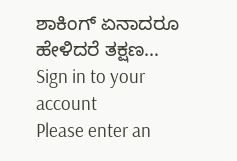ಶಾಕಿಂಗ್ ಏನಾದರೂ ಹೇಳಿದರೆ ತಕ್ಷಣ…
Sign in to your account
Please enter an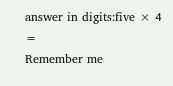answer in digits:five × 4 =
Remember me